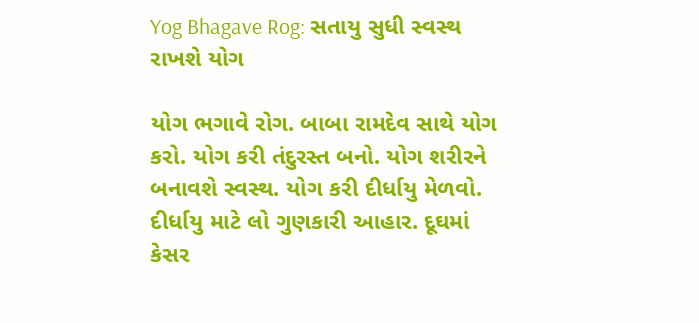Yog Bhagave Rog: સતાયુ સુધી સ્વસ્થ રાખશે યોગ

યોગ ભગાવે રોગ. બાબા રામદેવ સાથે યોગ કરો. યોગ કરી તંદુરસ્ત બનો. યોગ શરીરને બનાવશે સ્વસ્થ. યોગ કરી દીર્ધાયુ મેળવો. દીર્ધાયુ માટે લો ગુણકારી આહાર. દૂઘમાં  કેસર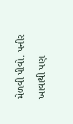મેળવી પીવો. પનીર ખાવાથી પણ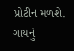પ્રોટીન મળશે. ગાયનું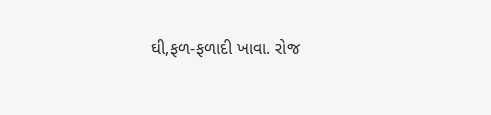ઘી,ફળ-ફળાદી ખાવા. રોજ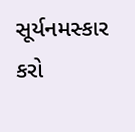સૂર્યનમસ્કાર કરો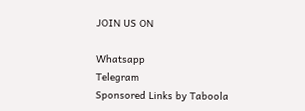JOIN US ON

Whatsapp
Telegram
Sponsored Links by Taboola